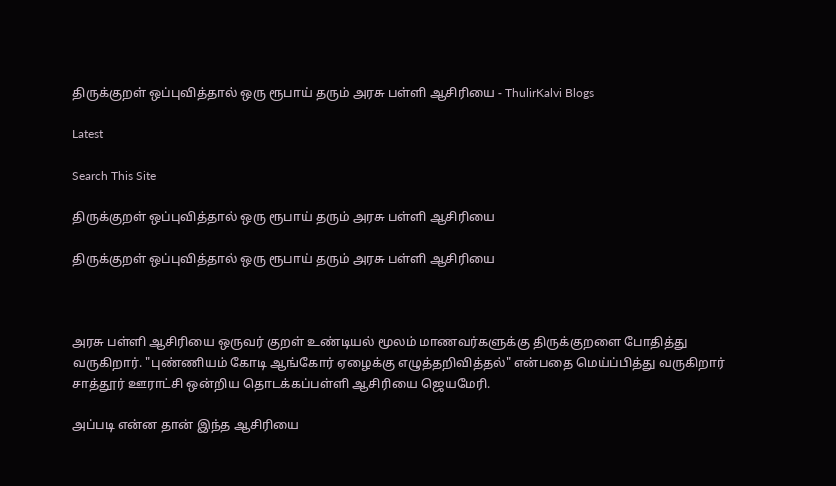திருக்குறள் ஒப்புவித்தால் ஒரு ரூபாய் தரும் அரசு பள்ளி ஆசிரியை - ThulirKalvi Blogs

Latest

Search This Site

திருக்குறள் ஒப்புவித்தால் ஒரு ரூபாய் தரும் அரசு பள்ளி ஆசிரியை

திருக்குறள் ஒப்புவித்தால் ஒரு ரூபாய் தரும் அரசு பள்ளி ஆசிரியை



அரசு பள்ளி ஆசிரியை ஒருவர் குறள் உண்டியல் மூலம் மாணவர்களுக்கு திருக்குறளை போதித்து வருகிறார். "புண்ணியம் கோடி ஆங்கோர் ஏழைக்கு எழுத்தறிவித்தல்" என்பதை மெய்ப்பித்து வருகிறார் சாத்தூர் ஊராட்சி ஒன்றிய தொடக்கப்பள்ளி ஆசிரியை ஜெயமேரி.

அப்படி என்ன தான் இந்த ஆசிரியை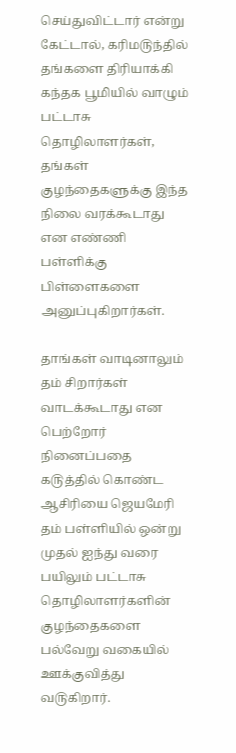செய்துவிட்டார் என்று கேட்டால், கரிம௫ந்தில் தங்களை திரியாக்கி கந்தக பூமியில் வாழும் பட்டாசு தொழிலாளர்கள், தங்கள் குழந்தைகளுக்கு இந்த நிலை வரக்கூடாது என எண்ணி பள்ளிக்கு பிள்ளைகளை அனுப்புகிறார்கள்.

தாங்கள் வாடினாலும் தம் சிறார்கள் வாடக்கூடாது என பெற்றோர் நினைப்பதை க௫த்தில் கொண்ட ஆசிரியை ஜெயமேரி தம் பள்ளியில் ஒன்று முதல் ஐந்து வரை பயிலும் பட்டாசு தொழிலாளர்களின் குழந்தைகளை பல்வேறு வகையில் ஊக்குவித்து வ௫கிறார்.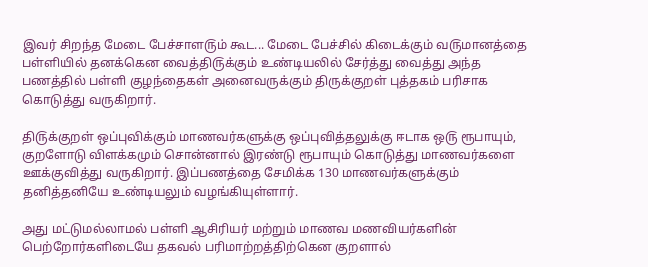இவர் சிறந்த மேடை பேச்சாள௫ம் கூட... மேடை பேச்சில் கிடைக்கும் வ௫மானத்தை பள்ளியில் தனக்கென வைத்தி௫க்கும் உண்டியலில் சேர்த்து வைத்து அந்த பணத்தில் பள்ளி குழந்தைகள் அனைவருக்கும் திருக்குறள் புத்தகம் பரிசாக கொடுத்து வருகிறார்.

தி௫க்குறள் ஒப்புவிக்கும் மாணவர்களுக்கு ஒப்புவித்தலுக்கு ஈடாக ஒ௫ ரூபாயும், குறளோடு விளக்கமும் சொன்னால் இரண்டு ரூபாயும் கொடுத்து மாணவர்களை ஊக்குவித்து வருகிறார். இப்பணத்தை சேமிக்க 130 மாணவர்களுக்கும் தனித்தனியே உண்டியலும் வழங்கியுள்ளார்.

அது மட்டுமல்லாமல் பள்ளி ஆசிரியர் மற்றும் மாணவ மணவியர்களின் பெற்றோர்களிடையே தகவல் பரிமாற்றத்திற்கென குறளால்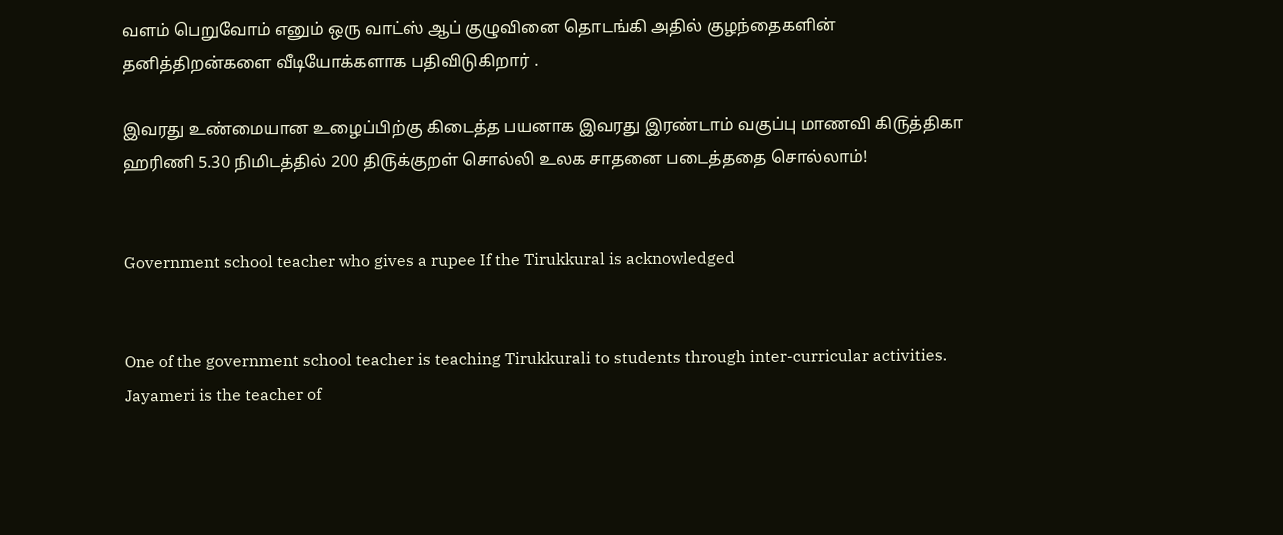வளம் பெறுவோம் எனும் ஒரு வாட்ஸ் ஆப் குழுவினை தொடங்கி அதில் குழந்தைகளின் தனித்திறன்களை வீடியோக்களாக பதிவிடுகிறார் .

இவரது உண்மையான உழைப்பிற்கு கிடைத்த பயனாக இவரது இரண்டாம் வகுப்பு மாணவி கி௫த்திகா ஹரிணி 5.30 நிமிடத்தில் 200 தி௫க்குறள் சொல்லி உலக சாதனை படைத்ததை சொல்லாம்!


Government school teacher who gives a rupee If the Tirukkural is acknowledged


One of the government school teacher is teaching Tirukkurali to students through inter-curricular activities. Jayameri is the teacher of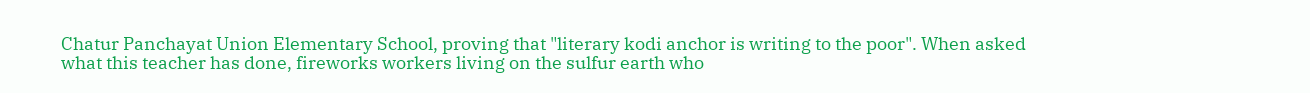Chatur Panchayat Union Elementary School, proving that "literary kodi anchor is writing to the poor". When asked what this teacher has done, fireworks workers living on the sulfur earth who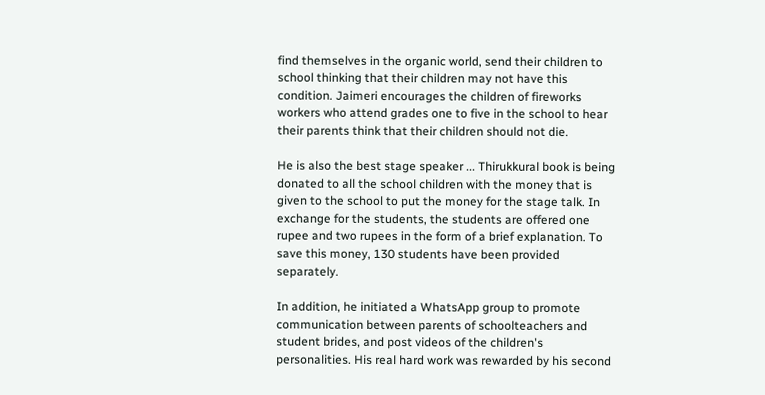find themselves in the organic world, send their children to school thinking that their children may not have this condition. Jaimeri encourages the children of fireworks workers who attend grades one to five in the school to hear their parents think that their children should not die.

He is also the best stage speaker ... Thirukkural book is being donated to all the school children with the money that is given to the school to put the money for the stage talk. In exchange for the students, the students are offered one rupee and two rupees in the form of a brief explanation. To save this money, 130 students have been provided separately.

In addition, he initiated a WhatsApp group to promote communication between parents of schoolteachers and student brides, and post videos of the children's personalities. His real hard work was rewarded by his second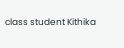class student Kithika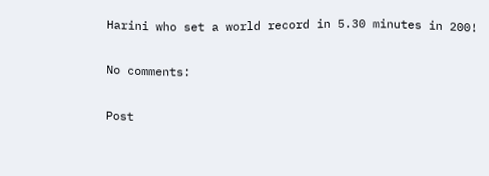Harini who set a world record in 5.30 minutes in 200!

No comments:

Post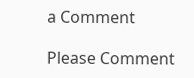a Comment

Please Comment